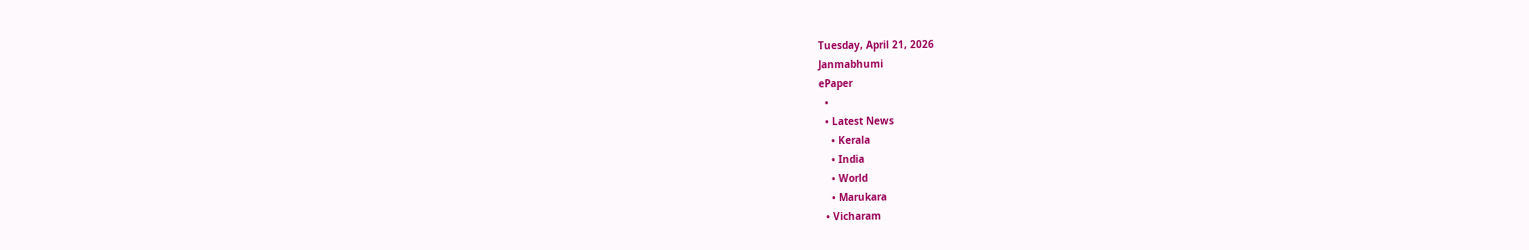Tuesday, April 21, 2026
Janmabhumi
ePaper
  •
  • Latest News
    • Kerala
    • India
    • World
    • Marukara
  • Vicharam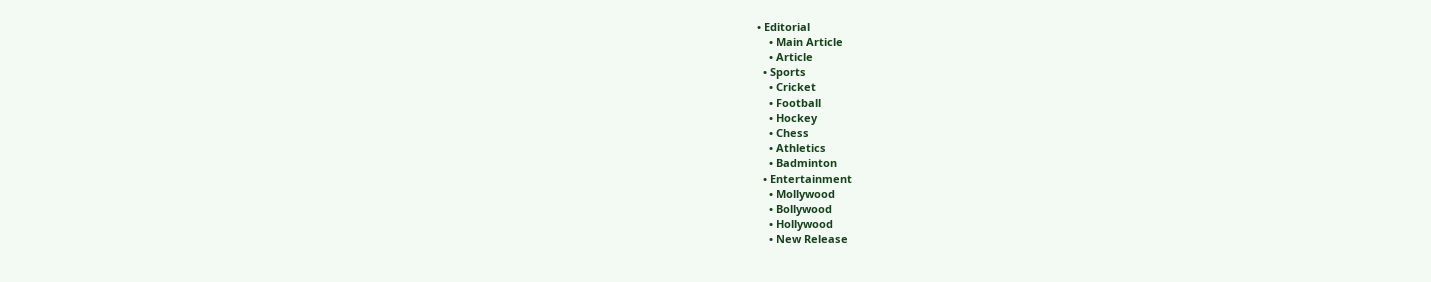• Editorial
    • Main Article
    • Article
  • Sports
    • Cricket
    • Football
    • Hockey
    • Chess
    • Athletics
    • Badminton
  • Entertainment
    • Mollywood
    • Bollywood
    • Hollywood
    • New Release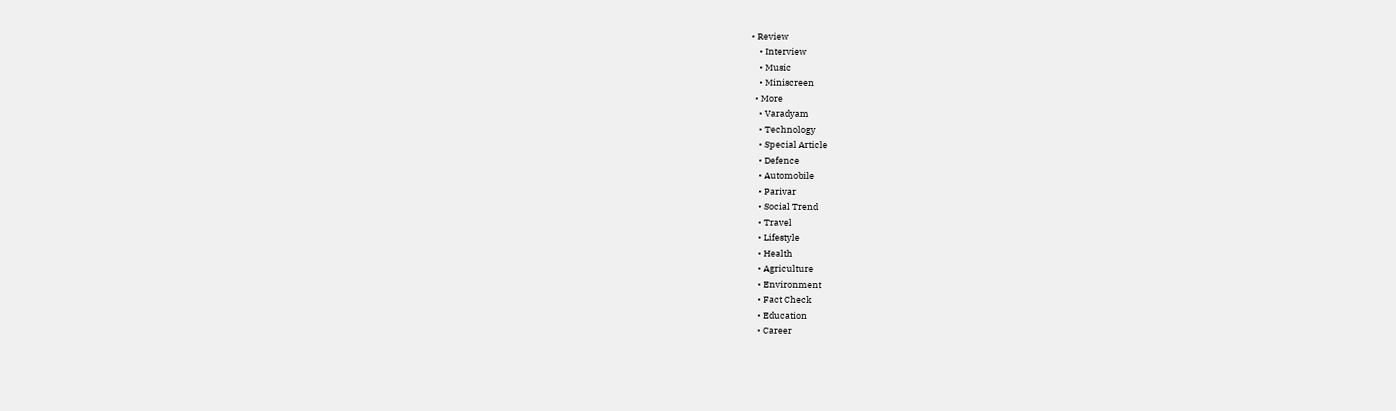• Review
    • Interview
    • Music
    • Miniscreen
  • More
    • Varadyam
    • Technology
    • Special Article
    • Defence
    • Automobile
    • Parivar
    • Social Trend
    • Travel
    • Lifestyle
    • Health
    • Agriculture
    • Environment
    • Fact Check
    • Education
    • Career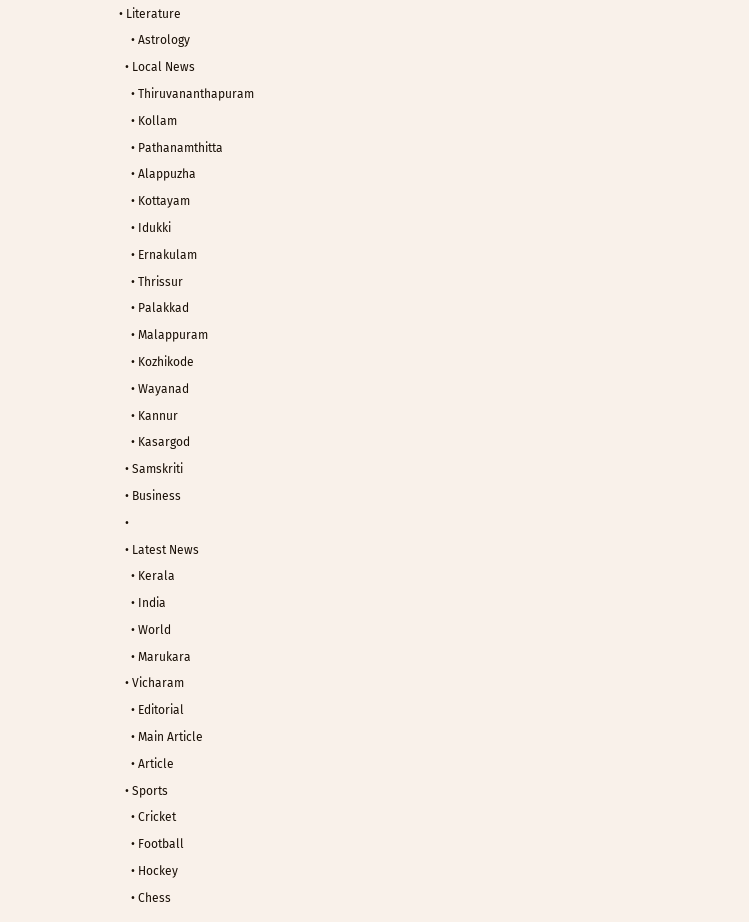• Literature
    • Astrology
  • Local News
    • Thiruvananthapuram
    • Kollam
    • Pathanamthitta
    • Alappuzha
    • Kottayam
    • Idukki
    • Ernakulam
    • Thrissur
    • Palakkad
    • Malappuram
    • Kozhikode
    • Wayanad
    • Kannur
    • Kasargod
  • Samskriti
  • Business
  •
  • Latest News
    • Kerala
    • India
    • World
    • Marukara
  • Vicharam
    • Editorial
    • Main Article
    • Article
  • Sports
    • Cricket
    • Football
    • Hockey
    • Chess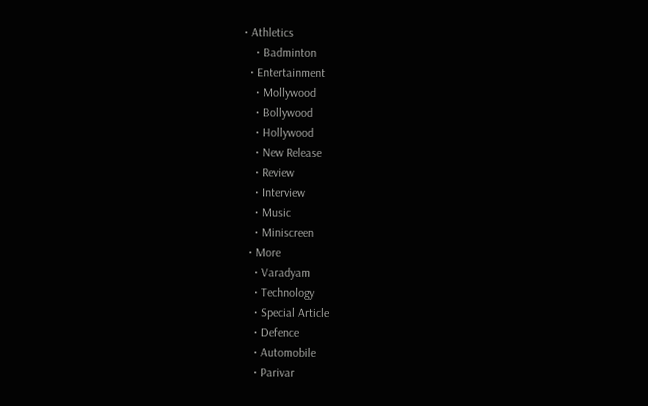• Athletics
    • Badminton
  • Entertainment
    • Mollywood
    • Bollywood
    • Hollywood
    • New Release
    • Review
    • Interview
    • Music
    • Miniscreen
  • More
    • Varadyam
    • Technology
    • Special Article
    • Defence
    • Automobile
    • Parivar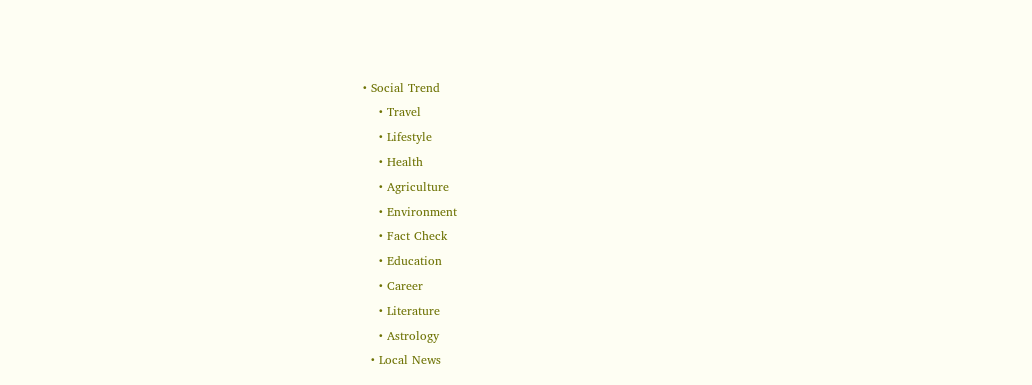• Social Trend
    • Travel
    • Lifestyle
    • Health
    • Agriculture
    • Environment
    • Fact Check
    • Education
    • Career
    • Literature
    • Astrology
  • Local News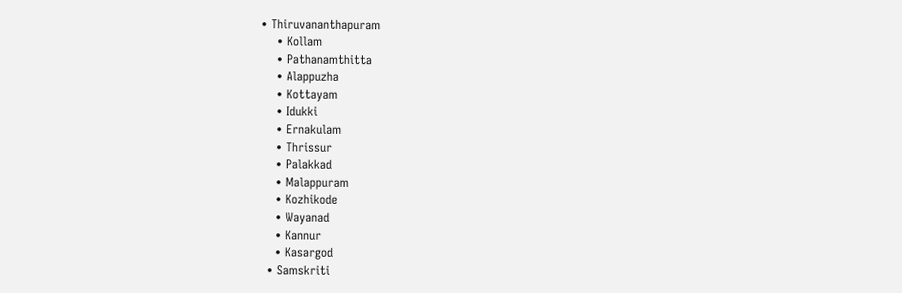• Thiruvananthapuram
    • Kollam
    • Pathanamthitta
    • Alappuzha
    • Kottayam
    • Idukki
    • Ernakulam
    • Thrissur
    • Palakkad
    • Malappuram
    • Kozhikode
    • Wayanad
    • Kannur
    • Kasargod
  • Samskriti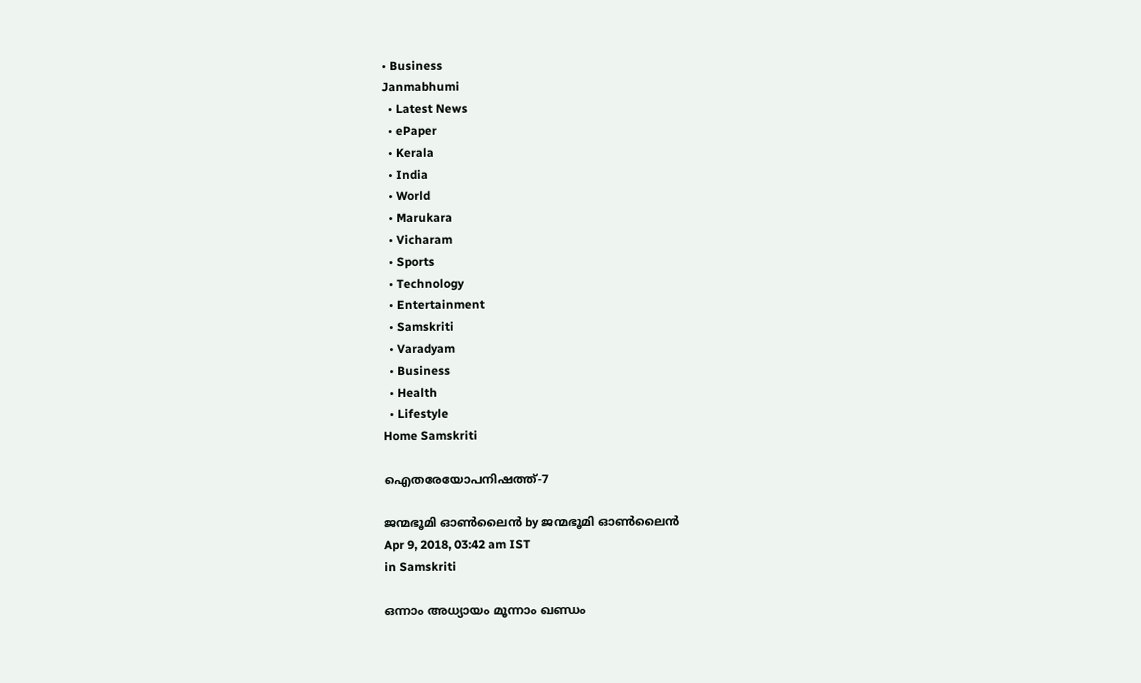• Business
Janmabhumi
  • Latest News
  • ePaper
  • Kerala
  • India
  • World
  • Marukara
  • Vicharam
  • Sports
  • Technology
  • Entertainment
  • Samskriti
  • Varadyam
  • Business
  • Health
  • Lifestyle
Home Samskriti

ഐതരേയോപനിഷത്ത്-7

ജന്മഭൂമി ഓണ്‍ലൈന്‍ by ജന്മഭൂമി ഓണ്‍ലൈന്‍
Apr 9, 2018, 03:42 am IST
in Samskriti

ഒന്നാം അധ്യായം മൂന്നാം ഖണ്ഡം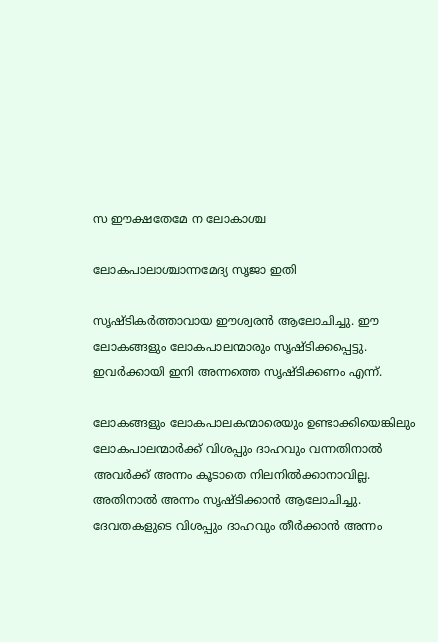സ ഈക്ഷതേമേ ന ലോകാശ്ച

ലോകപാലാശ്ചാന്നമേദ്യ സൃജാ ഇതി

സൃഷ്ടികര്‍ത്താവായ ഈശ്വരന്‍ ആലോചിച്ചു. ഈ ലോകങ്ങളും ലോകപാലന്മാരും സൃഷ്ടിക്കപ്പെട്ടു. ഇവര്‍ക്കായി ഇനി അന്നത്തെ സൃഷ്ടിക്കണം എന്ന്.

ലോകങ്ങളും ലോകപാലകന്മാരെയും ഉണ്ടാക്കിയെങ്കിലും ലോകപാലന്മാര്‍ക്ക് വിശപ്പും ദാഹവും വന്നതിനാല്‍ അവര്‍ക്ക് അന്നം കൂടാതെ നിലനില്‍ക്കാനാവില്ല. അതിനാല്‍ അന്നം സൃഷ്ടിക്കാന്‍ ആലോചിച്ചു. ദേവതകളുടെ വിശപ്പും ദാഹവും തീര്‍ക്കാന്‍ അന്നം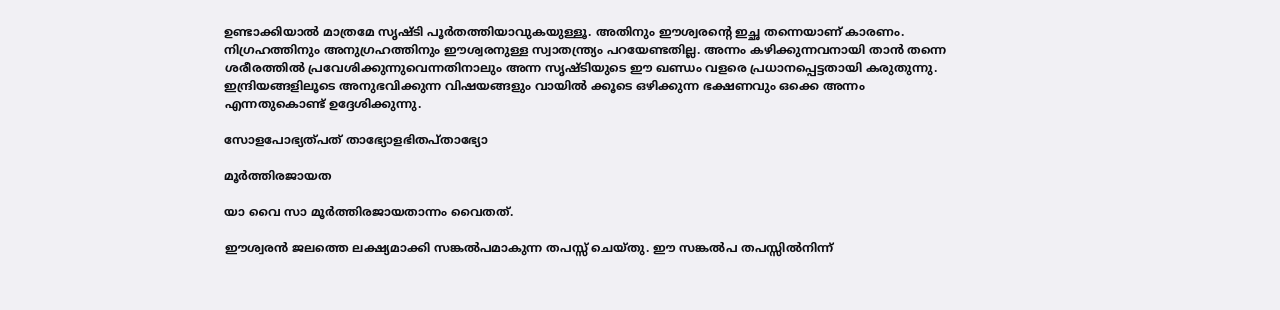ഉണ്ടാക്കിയാല്‍ മാത്രമേ സൃഷ്ടി പൂര്‍തത്തിയാവുകയുള്ളൂ. അതിനും ഈശ്വരന്റെ ഇച്ഛ തന്നെയാണ് കാരണം. നിഗ്രഹത്തിനും അനുഗ്രഹത്തിനും ഈശ്വരനുള്ള സ്വാതന്ത്ര്യം പറയേണ്ടതില്ല. അന്നം കഴിക്കുന്നവനായി താന്‍ തന്നെ ശരീരത്തില്‍ പ്രവേശിക്കുന്നുവെന്നതിനാലും അന്ന സൃഷ്ടിയുടെ ഈ ഖണ്ഡം വളരെ പ്രധാനപ്പെട്ടതായി കരുതുന്നു. ഇന്ദ്രിയങ്ങളിലൂടെ അനുഭവിക്കുന്ന വിഷയങ്ങളും വായില്‍ ക്കൂടെ ഒഴിക്കുന്ന ഭക്ഷണവും ഒക്കെ അന്നം എന്നതുകൊണ്ട് ഉദ്ദേശിക്കുന്നു.

സോളപോഭ്യത്പത് താഭ്യോളഭിതപ്താഭ്യോ

മൂര്‍ത്തിരജായത

യാ വൈ സാ മൂര്‍ത്തിരജായതാന്നം വൈതത്.

ഈശ്വരന്‍ ജലത്തെ ലക്ഷ്യമാക്കി സങ്കല്‍പമാകുന്ന തപസ്സ് ചെയ്തു. ഈ സങ്കല്‍പ തപസ്സില്‍നിന്ന്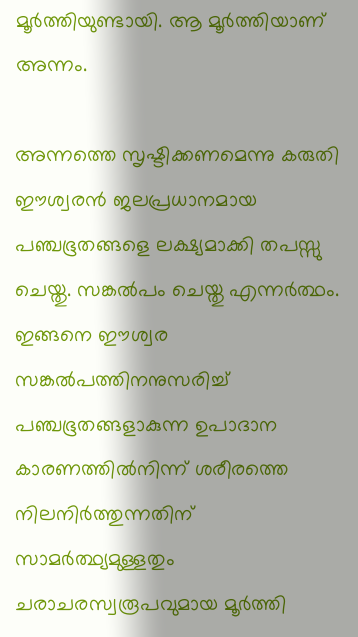മൂര്‍ത്തിയുണ്ടായി. ആ മൂര്‍ത്തിയാണ് അന്നം.

അന്നത്തെ സൃഷ്ടിക്കണമെന്നു കരുതി ഈശ്വരന്‍ ജലപ്രധാനമായ പഞ്ചഭൂതങ്ങളെ ലക്ഷ്യമാക്കി തപസ്സു ചെയ്തു. സങ്കല്‍പം ചെയ്തു എന്നര്‍ത്ഥം. ഇങ്ങനെ ഈശ്വര സങ്കല്‍പത്തിനനുസരിച്ച് പഞ്ചഭൂതങ്ങളാകുന്ന ഉപാദാന കാരണത്തില്‍നിന്ന് ശരീരത്തെ നിലനിര്‍ത്തുന്നതിന് സാമര്‍ത്ഥ്യമുള്ളതും ചരാചരസ്വരൂപവുമായ മൂര്‍ത്തി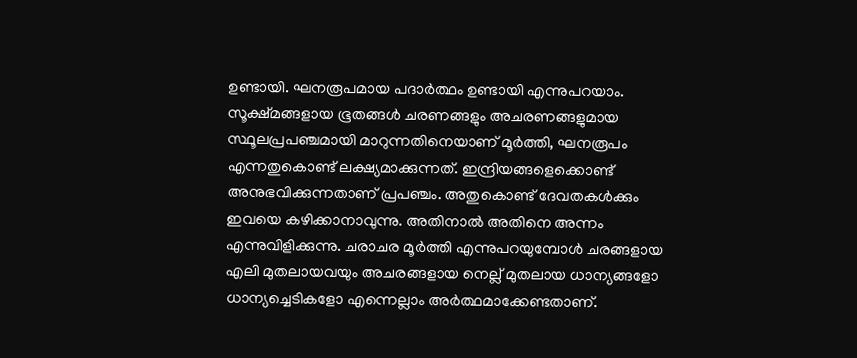ഉണ്ടായി. ഘനരൂപമായ പദാര്‍ത്ഥം ഉണ്ടായി എന്നുപറയാം. സൂക്ഷ്മങ്ങളായ ഭൂതങ്ങള്‍ ചരണങ്ങളും അചരണങ്ങളുമായ സ്ഥൂലപ്രപഞ്ചമായി മാറുന്നതിനെയാണ് മൂര്‍ത്തി, ഘനരൂപം എന്നതുകൊണ്ട് ലക്ഷ്യമാക്കുന്നത്. ഇന്ദ്രിയങ്ങളെക്കൊണ്ട് അനുഭവിക്കുന്നതാണ് പ്രപഞ്ചം. അതുകൊണ്ട് ദേവതകള്‍ക്കും ഇവയെ കഴിക്കാനാവുന്നു. അതിനാല്‍ അതിനെ അന്നം എന്നുവിളിക്കുന്നു. ചരാചര മൂര്‍ത്തി എന്നുപറയുമ്പോള്‍ ചരങ്ങളായ എലി മുതലായവയും അചരങ്ങളായ നെല്ല് മുതലായ ധാന്യങ്ങളോ ധാന്യച്ചെടികളോ എന്നെല്ലാം അര്‍ത്ഥമാക്കേണ്ടതാണ്.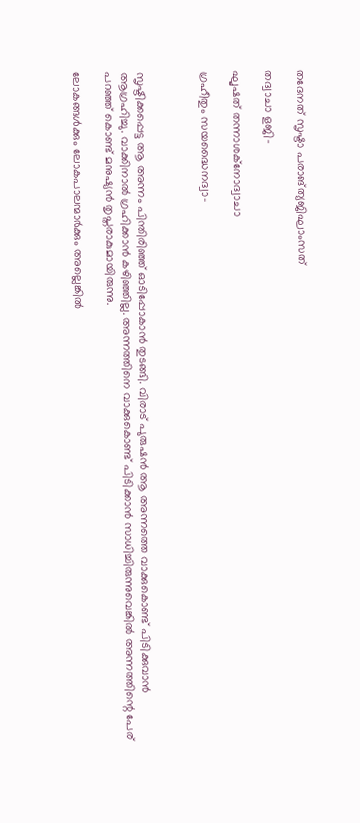തദേനത് സൃഷ്ടാ പരാങ്ത്യജിഘാംസത്

തദ്വാചാ ളജി-

ഘൃഷത് തന്നാശക്‌നോദ്വാചാ

ഗ്രഹീതും സയദ്ധൈനദ്വാ-



സൃഷ്ടിക്കപ്പെട്ട ആ അന്നം പിന്തിരിഞ്ഞ് ഓടിപ്പോകാന്‍ തുടങ്ങി. വിരാട് പുരുഷന്‍ ആ അന്നത്തെ വാക്കുകൊണ്ട് പിടിക്കുവാന്‍ ആഗ്രഹിച്ചു. വാക്കിനാല്‍ ഗ്രഹിക്കാന്‍ കഴിഞ്ഞില്ല. അന്നത്തിനെ വാക്കുകൊണ്ട് പിടിക്കാന്‍ സാധിച്ചിരുന്നുവെങ്കില്‍ അന്നത്തിന്റെ പേര് പറഞ്ഞ് കൊണ്ട് മനുഷ്യന്‍ തൃപ്തരാകുമായിരുന്നു.

ലോകങ്ങള്‍ക്കും ലോകപാലന്മാര്‍ക്കും അല്ലെങ്കില്‍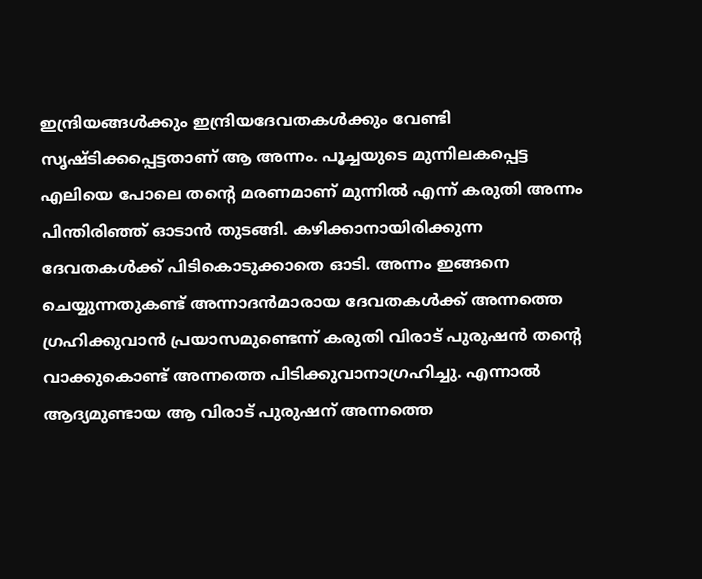ഇന്ദ്രിയങ്ങള്‍ക്കും ഇന്ദ്രിയദേവതകള്‍ക്കും വേണ്ടി സൃഷ്ടിക്കപ്പെട്ടതാണ് ആ അന്നം. പൂച്ചയുടെ മുന്നിലകപ്പെട്ട എലിയെ പോലെ തന്റെ മരണമാണ് മുന്നില്‍ എന്ന് കരുതി അന്നം പിന്തിരിഞ്ഞ് ഓടാന്‍ തുടങ്ങി. കഴിക്കാനായിരിക്കുന്ന ദേവതകള്‍ക്ക് പിടികൊടുക്കാതെ ഓടി. അന്നം ഇങ്ങനെ ചെയ്യുന്നതുകണ്ട് അന്നാദന്‍മാരായ ദേവതകള്‍ക്ക് അന്നത്തെ ഗ്രഹിക്കുവാന്‍ പ്രയാസമുണ്ടെന്ന് കരുതി വിരാട് പുരുഷന്‍ തന്റെ വാക്കുകൊണ്ട് അന്നത്തെ പിടിക്കുവാനാഗ്രഹിച്ചു. എന്നാല്‍ ആദ്യമുണ്ടായ ആ വിരാട് പുരുഷന് അന്നത്തെ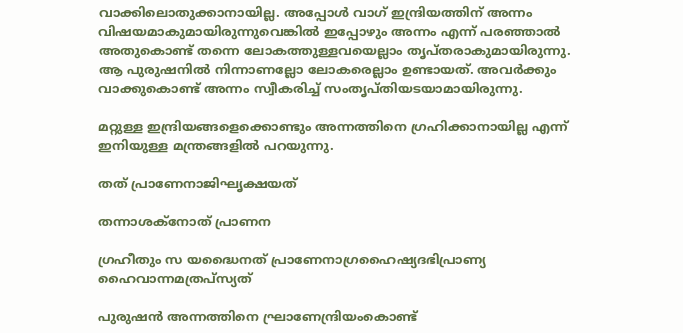വാക്കിലൊതുക്കാനായില്ല. അപ്പോള്‍ വാഗ് ഇന്ദ്രിയത്തിന് അന്നം വിഷയമാകുമായിരുന്നുവെങ്കില്‍ ഇപ്പോഴും അന്നം എന്ന് പരഞ്ഞാല്‍ അതുകൊണ്ട് തന്നെ ലോകത്തുള്ളവയെല്ലാം തൃപ്തരാകുമായിരുന്നു. ആ പുരുഷനില്‍ നിന്നാണല്ലോ ലോകരെല്ലാം ഉണ്ടായത്. അവര്‍ക്കും വാക്കുകൊണ്ട് അന്നം സ്വീകരിച്ച് സംതൃപ്തിയടയാമായിരുന്നു.

മറ്റുള്ള ഇന്ദ്രിയങ്ങളെക്കൊണ്ടും അന്നത്തിനെ ഗ്രഹിക്കാനായില്ല എന്ന് ഇനിയുള്ള മന്ത്രങ്ങളില്‍ പറയുന്നു.

തത് പ്രാണേനാജിഘൃക്ഷയത്

തന്നാശക്‌നോത് പ്രാണന

ഗ്രഹീതും സ യദ്ധൈനത് പ്രാണേനാഗ്രഹൈഷ്യദഭിപ്രാണ്യ ഹൈവാന്നമത്രപ്‌സ്യത്

പുരുഷന്‍ അന്നത്തിനെ ഘ്രാണേന്ദ്രിയംകൊണ്ട്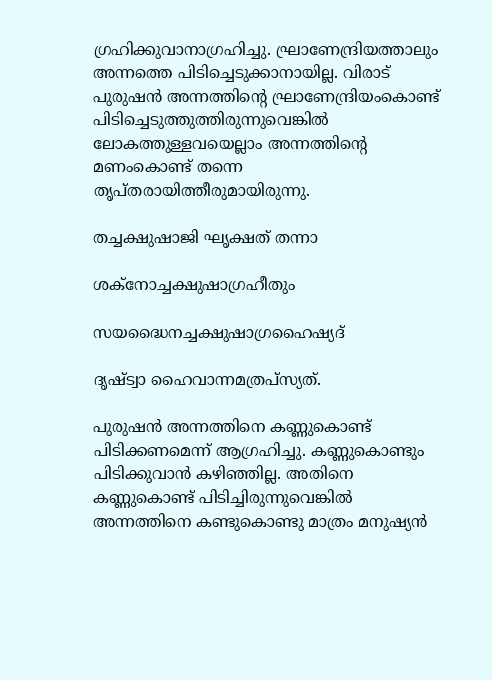ഗ്രഹിക്കുവാനാഗ്രഹിച്ചു. ഘ്രാണേന്ദ്രിയത്താലും അന്നത്തെ പിടിച്ചെടുക്കാനായില്ല. വിരാട് പുരുഷന്‍ അന്നത്തിന്റെ ഘ്രാണേന്ദ്രിയംകൊണ്ട് പിടിച്ചെടുത്തുത്തിരുന്നുവെങ്കില്‍ ലോകത്തുള്ളവയെല്ലാം അന്നത്തിന്റെ മണംകൊണ്ട് തന്നെ തൃപ്തരായിത്തീരുമായിരുന്നു.

തച്ചക്ഷുഷാജി ഘൃക്ഷത് തന്നാ

ശക്‌നോച്ചക്ഷുഷാഗ്രഹീതും

സയദ്ധൈനച്ചക്ഷുഷാഗ്രഹൈഷ്യദ്

ദൃഷ്ട്വാ ഹൈവാന്നമത്രപ്‌സ്യത്.

പുരുഷന്‍ അന്നത്തിനെ കണ്ണുകൊണ്ട് പിടിക്കണമെന്ന് ആഗ്രഹിച്ചു. കണ്ണുകൊണ്ടും പിടിക്കുവാന്‍ കഴിഞ്ഞില്ല. അതിനെ കണ്ണുകൊണ്ട് പിടിച്ചിരുന്നുവെങ്കില്‍ അന്നത്തിനെ കണ്ടുകൊണ്ടു മാത്രം മനുഷ്യന്‍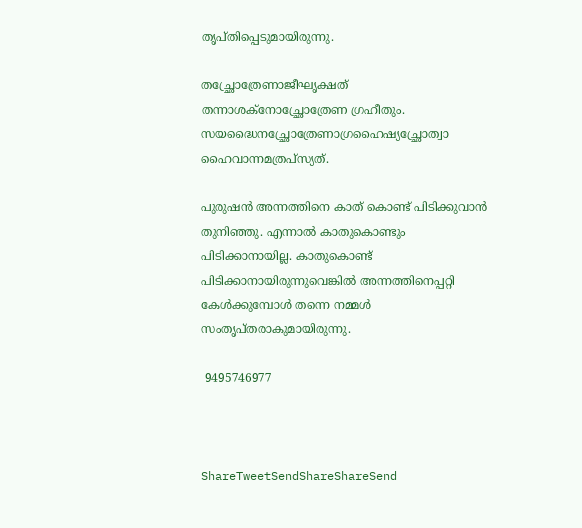തൃപ്തിപ്പെടുമായിരുന്നു.

തച്ഛ്രോത്രേണാജീഘൃക്ഷത് തന്നാശക്‌നോച്ഛ്രോത്രേണ ഗ്രഹീതും. സയദ്ധൈനച്ഛ്രോത്രേണാഗ്രഹൈഷ്യച്ഛ്രോത്വാ ഹൈവാന്നമത്രപ്‌സ്യത്.

പുരുഷന്‍ അന്നത്തിനെ കാത് കൊണ്ട് പിടിക്കുവാന്‍ തുനിഞ്ഞു. എന്നാല്‍ കാതുകൊണ്ടും പിടിക്കാനായില്ല. കാതുകൊണ്ട് പിടിക്കാനായിരുന്നുവെങ്കില്‍ അന്നത്തിനെപ്പറ്റി കേള്‍ക്കുമ്പോള്‍ തന്നെ നമ്മള്‍ സംതൃപ്തരാകുമായിരുന്നു.

 9495746977



ShareTweetSendShareShareSend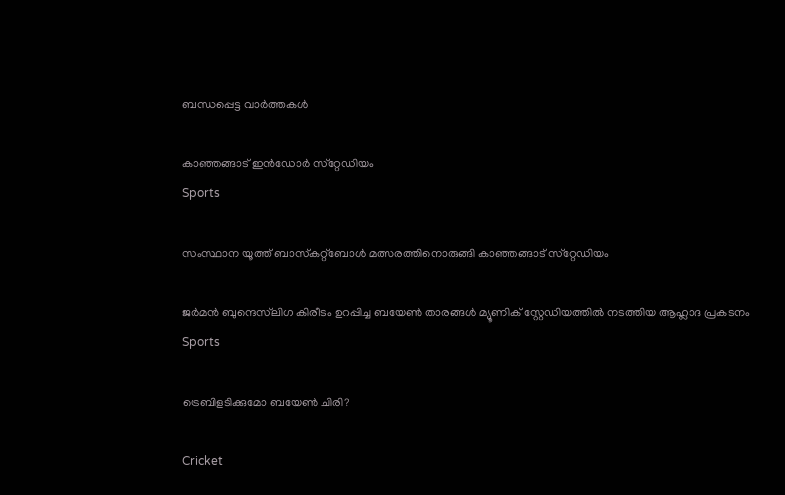ബന്ധപ്പെട്ട വാര്‍ത്തകള്‍

കാഞ്ഞങ്ങാട് ഇന്‍ഡോര്‍ സ്‌റ്റേഡിയം
Sports

സംസ്ഥാന യൂത്ത് ബാസ്‌കറ്റ്‌ബോള്‍ മത്സരത്തിനൊരുങ്ങി കാഞ്ഞങ്ങാട് സ്‌റ്റേഡിയം

ജര്‍മന്‍ ബുന്ദെസ്‌ലിഗ കിരീടം ഉറപ്പിച്ച ബയേണ്‍ താരങ്ങള്‍ മ്യൂണിക് സ്റ്റേഡിയത്തില്‍ നടത്തിയ ആഹ്ലാദ പ്രകടനം
Sports

ട്രെബിളടിക്കുമോ ബയേണ്‍ ചിരി?

Cricket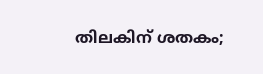തിലകിന് ശതകം;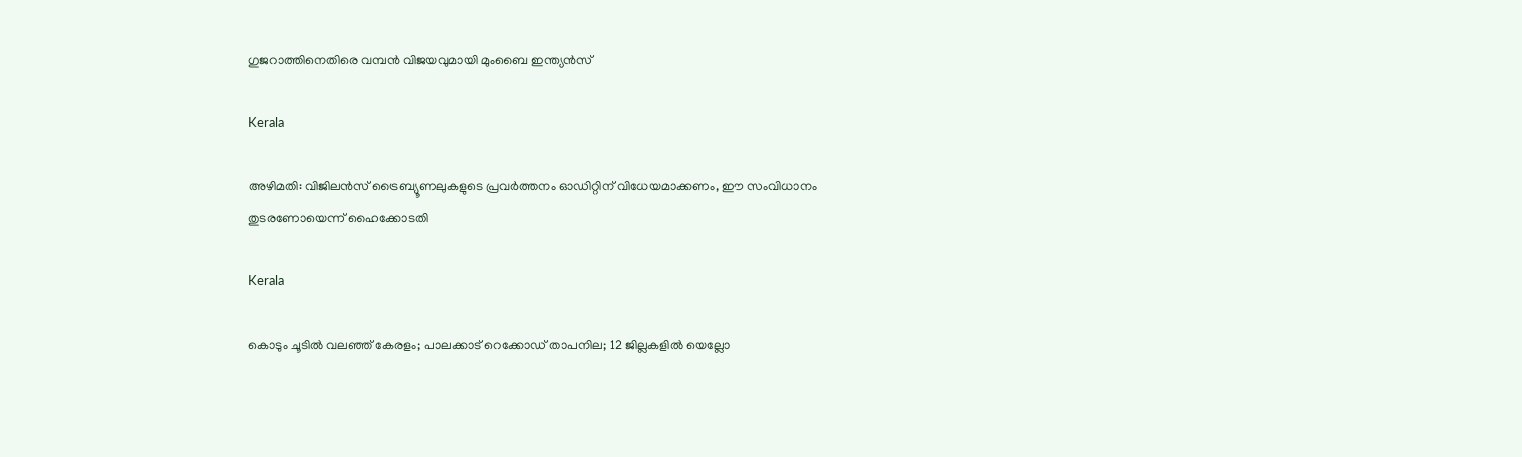ഗുജറാത്തിനെതിരെ വമ്പൻ വിജയവുമായി മുംബൈ ഇന്ത്യൻസ്

Kerala

അഴിമതി: വിജിലൻസ് ട്രൈബ്യൂണലുകളുടെ പ്രവർത്തനം ഓഡിറ്റിന് വിധേയമാക്കണം, ഈ സംവിധാനം തുടരണോയെന്ന് ഹൈക്കോടതി

Kerala

കൊടും ചൂടിൽ വലഞ്ഞ് കേരളം; പാലക്കാട് റെക്കോഡ് താപനില; 12 ജില്ലകളിൽ യെല്ലോ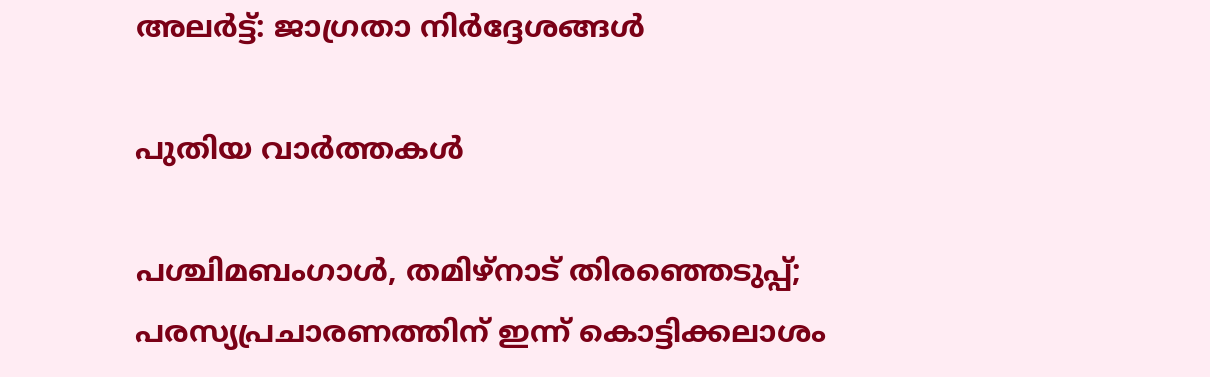അലർട്ട്: ജാഗ്രതാ നിർദ്ദേശങ്ങൾ

പുതിയ വാര്‍ത്തകള്‍

പശ്ചിമബംഗാള്‍, തമിഴ്‌നാട് തിരഞ്ഞെടുപ്പ്; പരസ്യപ്രചാരണത്തിന് ഇന്ന് കൊട്ടിക്കലാശം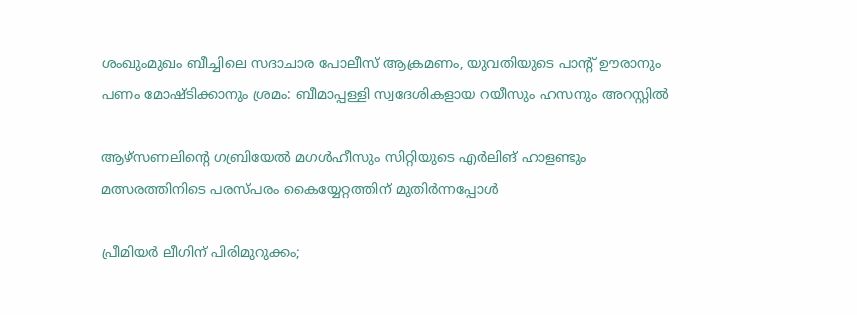ശംഖുംമുഖം ബീച്ചിലെ സദാചാര പോലീസ് ആക്രമണം, യുവതിയുടെ പാന്റ് ഊരാനും പണം മോഷ്ടിക്കാനും ശ്രമം: ബീമാപ്പള്ളി സ്വദേശികളായ റയീസും ഹസനും അറസ്റ്റിൽ

ആഴ്‌സണലിന്റെ ഗബ്രിയേല്‍ മഗള്‍ഹീസും സിറ്റിയുടെ എര്‍ലിങ് ഹാളണ്ടും മത്സരത്തിനിടെ പരസ്പരം കൈയ്യേറ്റത്തിന് മുതിര്‍ന്നപ്പോള്‍

പ്രീമിയര്‍ ലീഗിന് പിരിമുറുക്കം;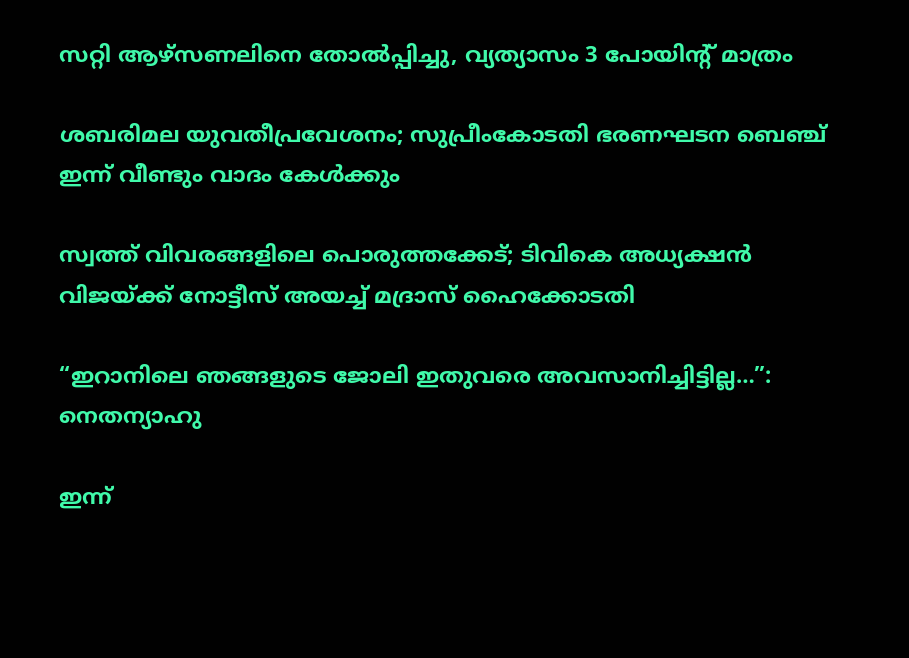സറ്റി ആഴ്‌സണലിനെ തോല്‍പ്പിച്ചു, വ്യത്യാസം 3 പോയിന്റ് മാത്രം

ശബരിമല യുവതീപ്രവേശനം; സുപ്രീംകോടതി ഭരണഘടന ബെഞ്ച് ഇന്ന് വീണ്ടും വാദം കേള്‍ക്കും

സ്വത്ത് വിവരങ്ങളിലെ പൊരുത്തക്കേട്; ടിവികെ അധ്യക്ഷൻ വിജയ്‌ക്ക് നോട്ടീസ് അയച്ച് മദ്രാസ് ഹൈക്കോടതി

“ഇറാനിലെ ഞങ്ങളുടെ ജോലി ഇതുവരെ അവസാനിച്ചിട്ടില്ല…”: നെതന്യാഹു

ഇന്ന്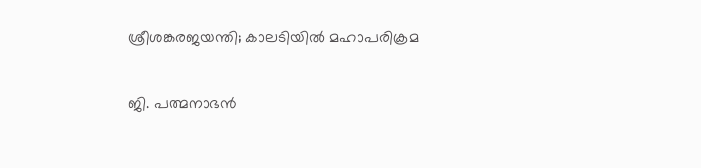ശ്രീശങ്കരജയന്തി; കാലടിയില്‍ മഹാപരിക്രമ

ജി. പത്മനാഭന്‍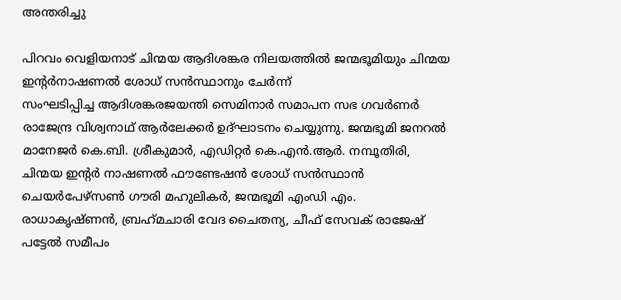അന്തരിച്ചു

പിറവം വെളിയനാട് ചിന്മയ ആദിശങ്കര നിലയത്തില്‍ ജന്മഭൂമിയും ചിന്മയ ഇന്റര്‍നാഷണല്‍ ശോധ് സന്‍സ്ഥാനും ചേര്‍ന്ന്
സംഘടിപ്പിച്ച ആദിശങ്കരജയന്തി സെമിനാര്‍ സമാപന സഭ ഗവര്‍ണര്‍ രാജേന്ദ്ര വിശ്വനാഥ് ആര്‍ലേക്കര്‍ ഉദ്ഘാടനം ചെയ്യുന്നു. ജന്മഭൂമി ജനറല്‍ മാനേജര്‍ കെ.ബി. ശ്രീകുമാര്‍, എഡിറ്റര്‍ കെ.എന്‍.ആര്‍. നമ്പൂതിരി, ചിന്മയ ഇന്റര്‍ നാഷണല്‍ ഫൗണ്ടേഷന്‍ ശോധ് സന്‍സ്ഥാന്‍ ചെയര്‍പേഴ്‌സണ്‍ ഗൗരി മഹുലികര്‍, ജന്മഭൂമി എംഡി എം. രാധാകൃഷ്ണന്‍, ബ്രഹ്‌മചാരി വേദ ചൈതന്യ, ചീഫ് സേവക് രാജേഷ് പട്ടേല്‍ സമീപം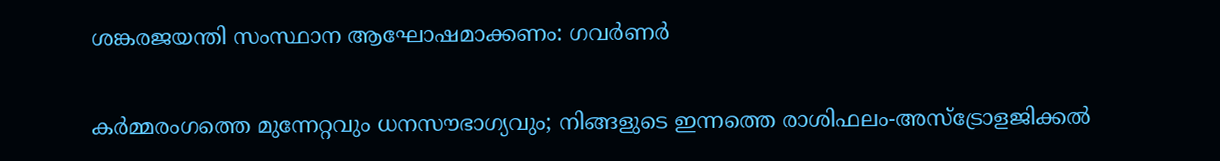ശങ്കരജയന്തി സംസ്ഥാന ആഘോഷമാക്കണം: ഗവര്‍ണര്‍

കർമ്മരംഗത്തെ മുന്നേറ്റവും ധനസൗഭാഗ്യവും; നിങ്ങളുടെ ഇന്നത്തെ രാശിഫലം-അസ്ട്രോളജിക്കൽ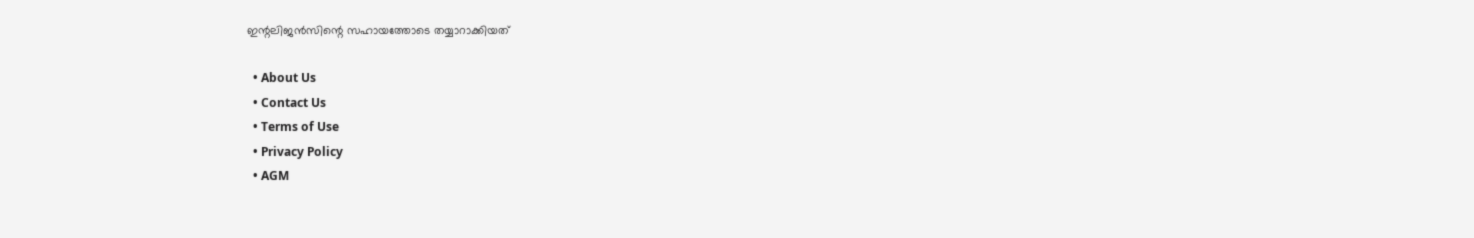ഇന്റലിജൻസിന്റെ സഹായത്തോടെ തയ്യാറാക്കിയത്

  • About Us
  • Contact Us
  • Terms of Use
  • Privacy Policy
  • AGM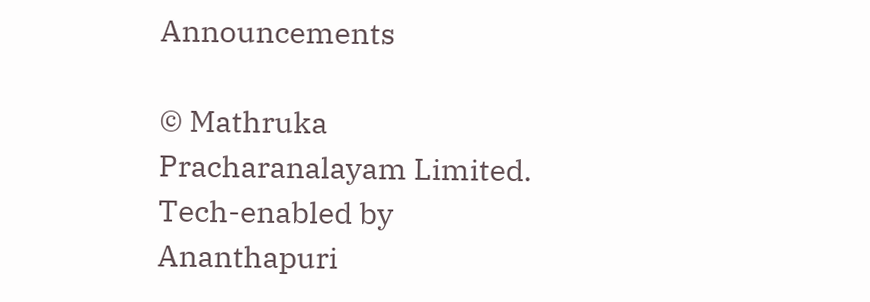Announcements

© Mathruka Pracharanalayam Limited.
Tech-enabled by Ananthapuri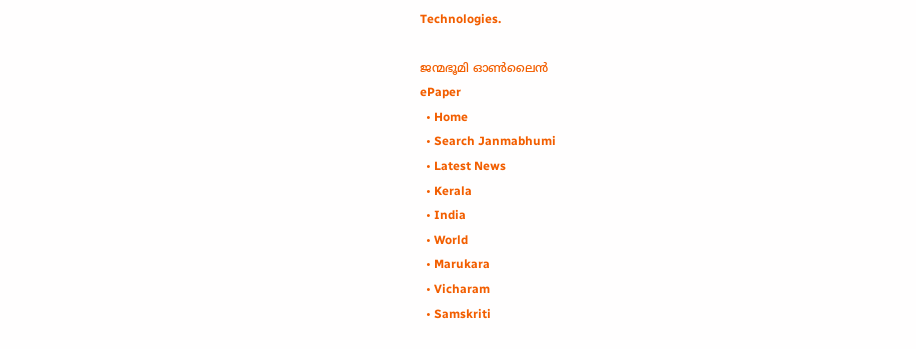Technologies.

ജന്മഭൂമി ഓണ്‍ലൈന്‍
ePaper
  • Home
  • Search Janmabhumi
  • Latest News
  • Kerala
  • India
  • World
  • Marukara
  • Vicharam
  • Samskriti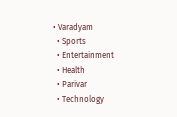• Varadyam
  • Sports
  • Entertainment
  • Health
  • Parivar
  • Technology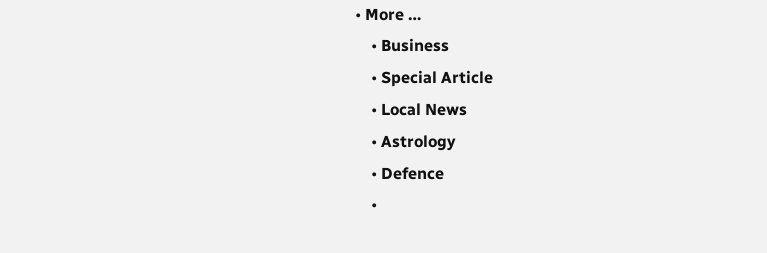• More …
    • Business
    • Special Article
    • Local News
    • Astrology
    • Defence
    •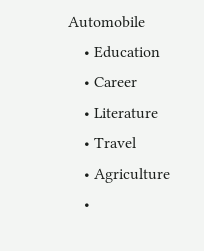Automobile
    • Education
    • Career
    • Literature
    • Travel
    • Agriculture
    •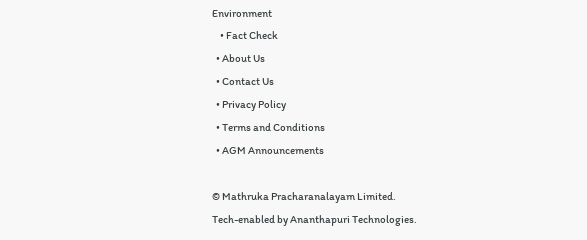Environment
    • Fact Check
  • About Us
  • Contact Us
  • Privacy Policy
  • Terms and Conditions
  • AGM Announcements

© Mathruka Pracharanalayam Limited.
Tech-enabled by Ananthapuri Technologies.